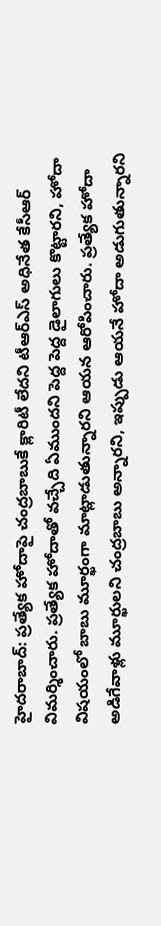హైదరాబాద్: ప్రత్యేక హోదాపై చంద్రబాబుకే క్లారిటీ లేదని టీఆర్ఎస్ అధినేత కేసీఆర్ విమర్శించారు. ప్రత్యేక హోదాతో వచ్చేది ఏముందని పెద్ద పెద్ద డైలాగులు కొట్టారని, హోదా విషయంలో బాబు మూర్ఖంగా మాట్లాడుతున్నారని ఆయన ఆరోపించారు. ప్రత్యేక హోదా అడిగేవాళ్లు మూర్ఖులని చంద్రబాబు అన్నారని, ఇప్పుడు ఆయనే హోదా అడుగుతున్నారని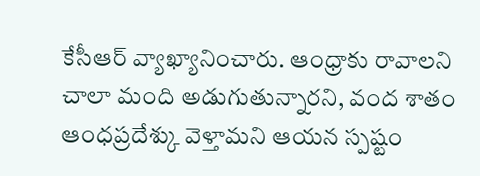కేసీఆర్ వ్యాఖ్యానించారు. ఆంధ్రాకు రావాలని చాలా మంది అడుగుతున్నారని, వంద శాతం ఆంధప్రదేశ్కు వెళ్తామని ఆయన స్పష్టం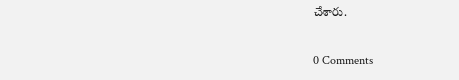చేశారు.

0 Comments